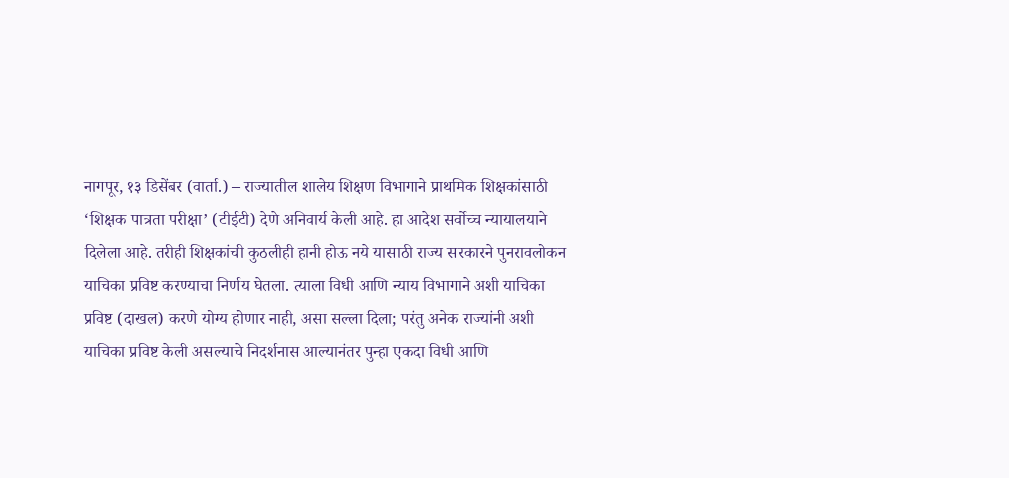नागपूर, १३ डिसेंबर (वार्ता.) – राज्यातील शालेय शिक्षण विभागाने प्राथमिक शिक्षकांसाठी ‘शिक्षक पात्रता परीक्षा’ (टीईटी) देणे अनिवार्य केली आहे. हा आदेश सर्वोच्च न्यायालयाने दिलेला आहे. तरीही शिक्षकांची कुठलीही हानी होऊ नये यासाठी राज्य सरकारने पुनरावलोकन याचिका प्रविष्ट करण्याचा निर्णय घेतला. त्याला विधी आणि न्याय विभागाने अशी याचिका प्रविष्ट (दाखल) करणे योग्य होणार नाही, असा सल्ला दिला; परंतु अनेक राज्यांनी अशी याचिका प्रविष्ट केली असल्याचे निदर्शनास आल्यानंतर पुन्हा एकदा विधी आणि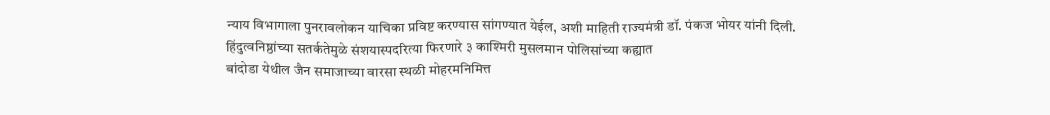न्याय विभागाला पुनरावलोकन याचिका प्रविष्ट करण्यास सांगण्यात येईल, अशी माहिती राज्यमंत्री डॉ. पंकज भोयर यांनी दिली.
हिंदुत्वनिष्ठांच्या सतर्कतेमुळे संशयास्पदरित्या फिरणारे ३ काश्मिरी मुसलमान पोलिसांच्या कह्यात
बांदोडा येथील जैन समाजाच्या वारसा स्थळी मोहरमनिमित्त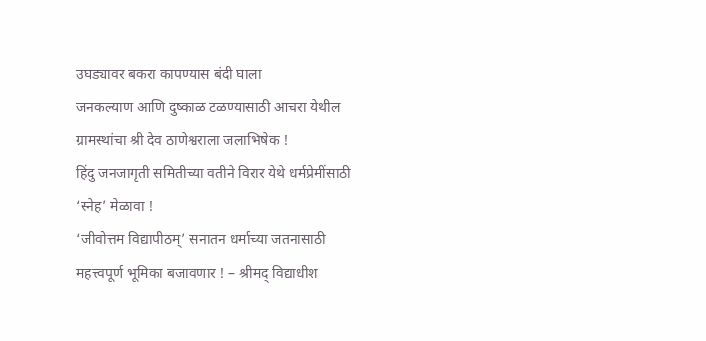उघड्यावर बकरा कापण्यास बंदी घाला
जनकल्याण आणि दुष्काळ टळण्यासाठी आचरा येथील ग्रामस्थांचा श्री देव ठाणेश्वराला जलाभिषेक !
हिंदु जनजागृती समितीच्या वतीने विरार येथे धर्मप्रेमींसाठी ‘स्नेह’ मेळावा !
‘जीवोत्तम विद्यापीठम्’ सनातन धर्माच्या जतनासाठी महत्त्वपूर्ण भूमिका बजावणार ! – श्रीमद् विद्याधीश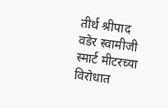तीर्थ श्रीपाद वडेर स्वामीजी
स्मार्ट मीटरच्या विरोधात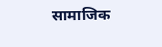सामाजिक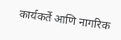कार्यकर्ते आणि नागरिक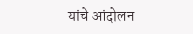यांचे आंदोलन